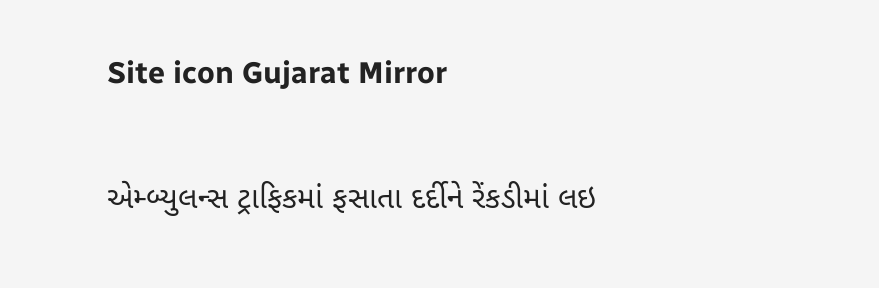Site icon Gujarat Mirror

એમ્બ્યુલન્સ ટ્રાફિકમાં ફસાતા દર્દીને રેંકડીમાં લઇ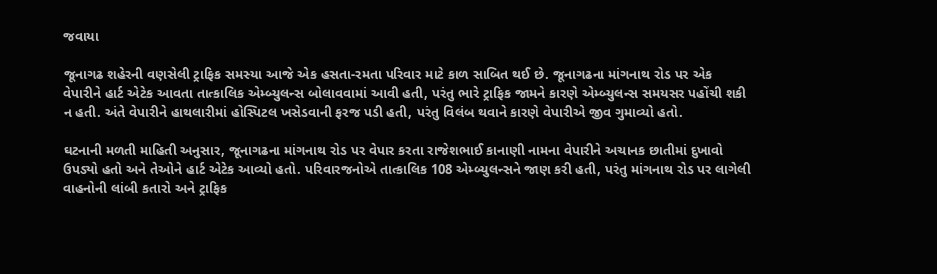જવાયા

જૂનાગઢ શહેરની વણસેલી ટ્રાફિક સમસ્યા આજે એક હસતા-રમતા પરિવાર માટે કાળ સાબિત થઈ છે. જૂનાગઢના માંગનાથ રોડ પર એક વેપારીને હાર્ટ એટેક આવતા તાત્કાલિક એમ્બ્યુલન્સ બોલાવવામાં આવી હતી, પરંતુ ભારે ટ્રાફિક જામને કારણે એમ્બ્યુલન્સ સમયસર પહોંચી શકી ન હતી. અંતે વેપારીને હાથલારીમાં હોસ્પિટલ ખસેડવાની ફરજ પડી હતી, પરંતુ વિલંબ થવાને કારણે વેપારીએ જીવ ગુમાવ્યો હતો.

ઘટનાની મળતી માહિતી અનુસાર, જૂનાગઢના માંગનાથ રોડ પર વેપાર કરતા રાજેશભાઈ કાનાણી નામના વેપારીને અચાનક છાતીમાં દુખાવો ઉપડ્યો હતો અને તેઓને હાર્ટ એટેક આવ્યો હતો. પરિવારજનોએ તાત્કાલિક 108 એમ્બ્યુલન્સને જાણ કરી હતી, પરંતુ માંગનાથ રોડ પર લાગેલી વાહનોની લાંબી કતારો અને ટ્રાફિક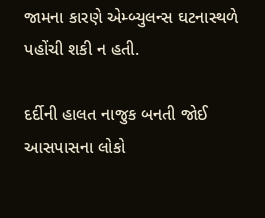જામના કારણે એમ્બ્યુલન્સ ઘટનાસ્થળે પહોંચી શકી ન હતી.

દર્દીની હાલત નાજુક બનતી જોઈ આસપાસના લોકો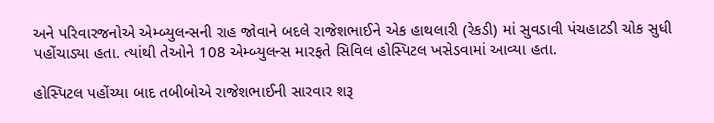અને પરિવારજનોએ એમ્બ્યુલન્સની રાહ જોવાને બદલે રાજેશભાઈને એક હાથલારી (રેકડી) માં સુવડાવી પંચહાટડી ચોક સુધી પહોંચાડ્યા હતા. ત્યાંથી તેઓને 108 એમ્બ્યુલન્સ મારફતે સિવિલ હોસ્પિટલ ખસેડવામાં આવ્યા હતા.

હોસ્પિટલ પહોંચ્યા બાદ તબીબોએ રાજેશભાઈની સારવાર શરૂ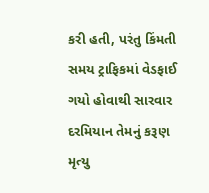કરી હતી, પરંતુ કિંમતી સમય ટ્રાફિકમાં વેડફાઈ ગયો હોવાથી સારવાર દરમિયાન તેમનું કરૂણ મૃત્યુ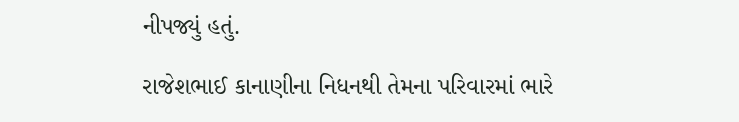નીપજ્યું હતું.

રાજેશભાઈ કાનાણીના નિધનથી તેમના પરિવારમાં ભારે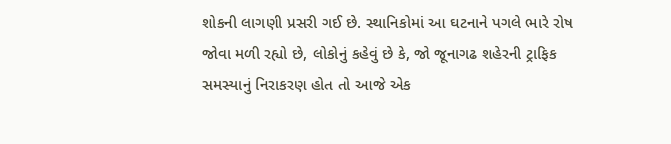શોકની લાગણી પ્રસરી ગઈ છે. સ્થાનિકોમાં આ ઘટનાને પગલે ભારે રોષ જોવા મળી રહ્યો છે, લોકોનું કહેવું છે કે, જો જૂનાગઢ શહેરની ટ્રાફિક સમસ્યાનું નિરાકરણ હોત તો આજે એક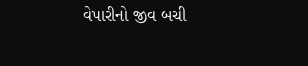વેપારીનો જીવ બચી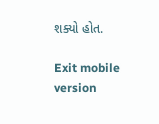શક્યો હોત.

Exit mobile version